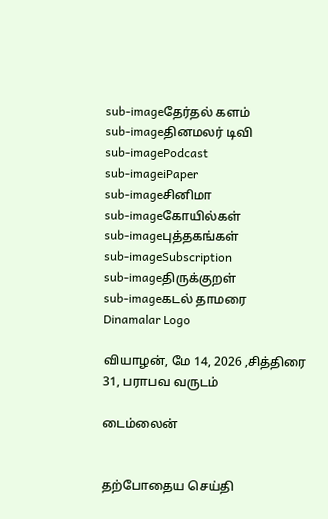sub-imageதேர்தல் களம்
sub-imageதினமலர் டிவி
sub-imagePodcast
sub-imageiPaper
sub-imageசினிமா
sub-imageகோயில்கள்
sub-imageபுத்தகங்கள்
sub-imageSubscription
sub-imageதிருக்குறள்
sub-imageகடல் தாமரை
Dinamalar Logo

வியாழன், மே 14, 2026 ,சித்திரை 31, பராபவ வருடம்

டைம்லைன்


தற்போதைய செய்தி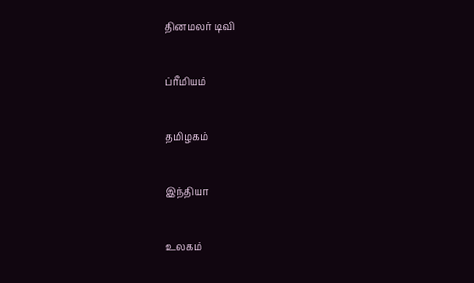தினமலர் டிவி


ப்ரீமியம்


தமிழகம்


இந்தியா


உலகம்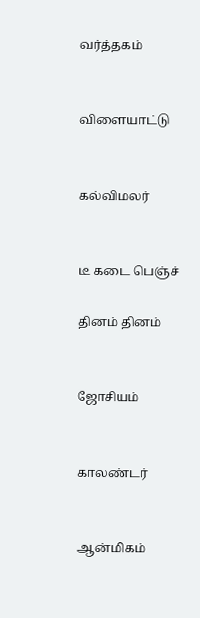வர்த்தகம்


விளையாட்டு


கல்விமலர்


டீ கடை பெஞ்ச்

தினம் தினம்


ஜோசியம்


காலண்டர்


ஆன்மிகம்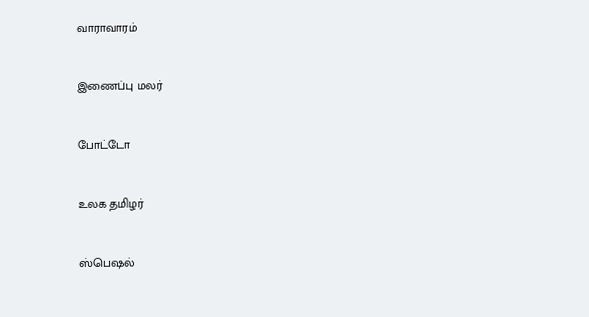வாராவாரம்


இணைப்பு மலர்


போட்டோ


உலக தமிழர்


ஸ்பெஷல்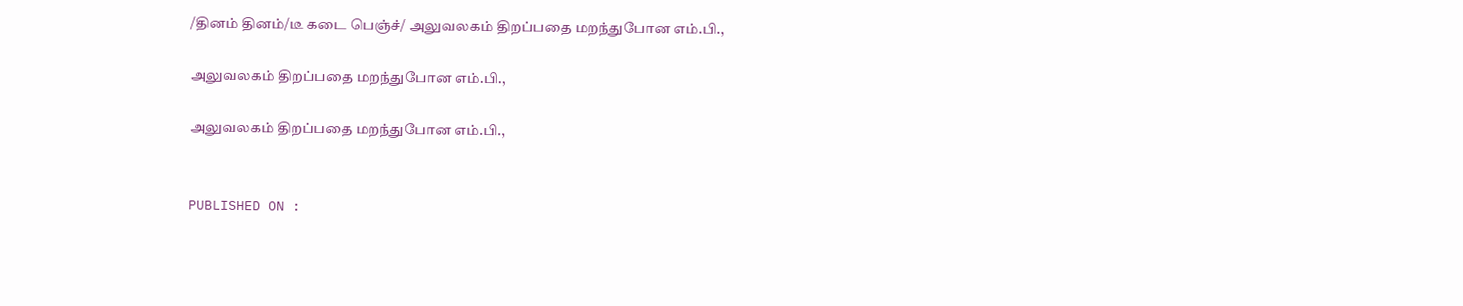/தினம் தினம்/டீ கடை பெஞ்ச்/ அலுவலகம் திறப்பதை மறந்துபோன எம்.பி.,

அலுவலகம் திறப்பதை மறந்துபோன எம்.பி.,

அலுவலகம் திறப்பதை மறந்துபோன எம்.பி.,


PUBLISHED ON :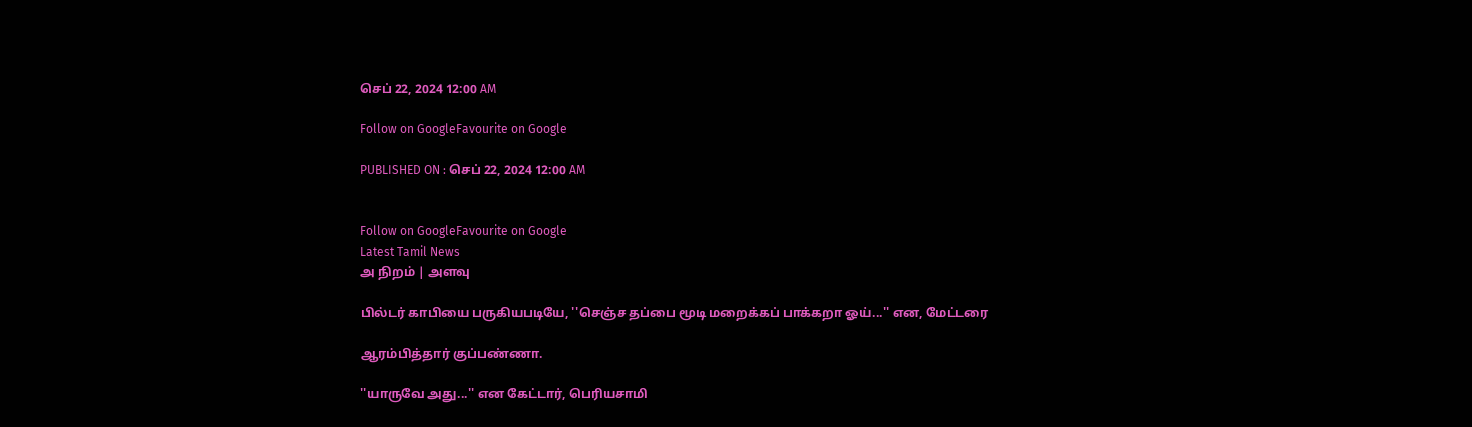செப் 22, 2024 12:00 AM

Follow on GoogleFavourite on Google

PUBLISHED ON : செப் 22, 2024 12:00 AM


Follow on GoogleFavourite on Google
Latest Tamil News
அ நிறம் | அளவு

பில்டர் காபியை பருகியபடியே, ''செஞ்ச தப்பை மூடி மறைக்கப் பாக்கறா ஓய்...'' என, மேட்டரை

ஆரம்பித்தார் குப்பண்ணா.

''யாருவே அது...'' என கேட்டார், பெரியசாமி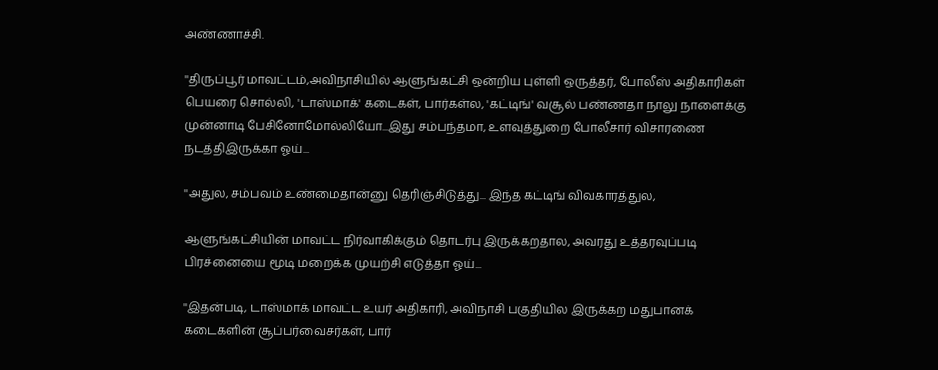அண்ணாச்சி.

''திருப்பூர் மாவட்டம்,அவிநாசியில் ஆளுங்கட்சி ஒன்றிய புள்ளி ஒருத்தர், போலீஸ் அதிகாரிகள் பெயரை சொல்லி, 'டாஸ்மாக்' கடைகள், பார்கள்ல, 'கட்டிங்' வசூல் பண்ணதா நாலு நாளைக்கு முன்னாடி பேசினோமோல்லியோ...இது சம்பந்தமா, உளவுத்துறை போலீசார் விசாரணை நடத்திஇருக்கா ஓய்...

''அதுல, சம்பவம் உண்மைதான்னு தெரிஞ்சிடுத்து... இந்த கட்டிங் விவகாரத்துல,

ஆளுங்கட்சியின் மாவட்ட நிர்வாகிக்கும் தொடர்பு இருக்கறதால, அவரது உத்தரவுப்படி பிரச்னையை மூடி மறைக்க முயற்சி எடுத்தா ஓய்...

''இதன்படி, டாஸ்மாக் மாவட்ட உயர் அதிகாரி, அவிநாசி பகுதியில இருக்கற மதுபானக் கடைகளின் சூப்பர்வைசர்கள், பார்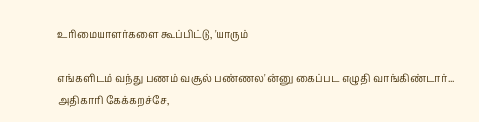உரிமையாளர்களை கூப்பிட்டு, 'யாரும்

எங்களிடம் வந்து பணம் வசூல் பண்ணல'ன்னு கைப்பட எழுதி வாங்கிண்டார்... அதிகாரி கேக்கறச்சே,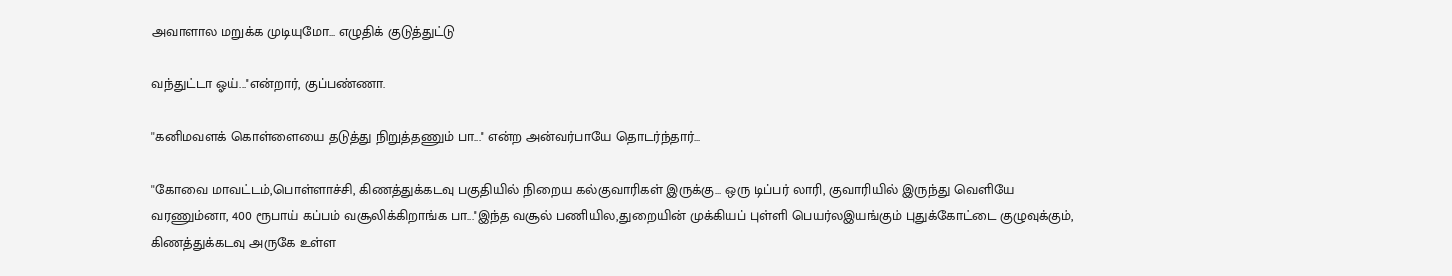அவாளால மறுக்க முடியுமோ... எழுதிக் குடுத்துட்டு

வந்துட்டா ஓய்...''என்றார், குப்பண்ணா.

''கனிமவளக் கொள்ளையை தடுத்து நிறுத்தணும் பா...'' என்ற அன்வர்பாயே தொடர்ந்தார்...

''கோவை மாவட்டம்,பொள்ளாச்சி, கிணத்துக்கடவு பகுதியில் நிறைய கல்குவாரிகள் இருக்கு... ஒரு டிப்பர் லாரி, குவாரியில் இருந்து வெளியே வரணும்னா, 400 ரூபாய் கப்பம் வசூலிக்கிறாங்க பா...''இந்த வசூல் பணியில,துறையின் முக்கியப் புள்ளி பெயர்லஇயங்கும் புதுக்கோட்டை குழுவுக்கும், கிணத்துக்கடவு அருகே உள்ள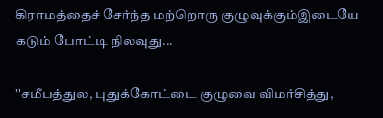கிராமத்தைச் சேர்ந்த மற்றொரு குழுவுக்கும்இடையே கடும் போட்டி நிலவுது...

''சமீபத்துல, புதுக்கோட்டை குழுவை விமர்சித்து,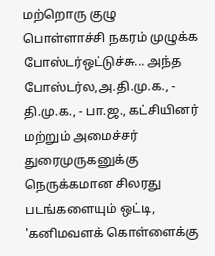மற்றொரு குழு பொள்ளாச்சி நகரம் முழுக்க போஸ்டர்ஒட்டுச்சு... அந்த போஸ்டர்ல,அ.தி.மு.க., - தி.மு.க., - பா.ஜ., கட்சியினர் மற்றும் அமைச்சர் துரைமுருகனுக்கு நெருக்கமான சிலரது படங்களையும் ஒட்டி, 'கனிமவளக் கொள்ளைக்கு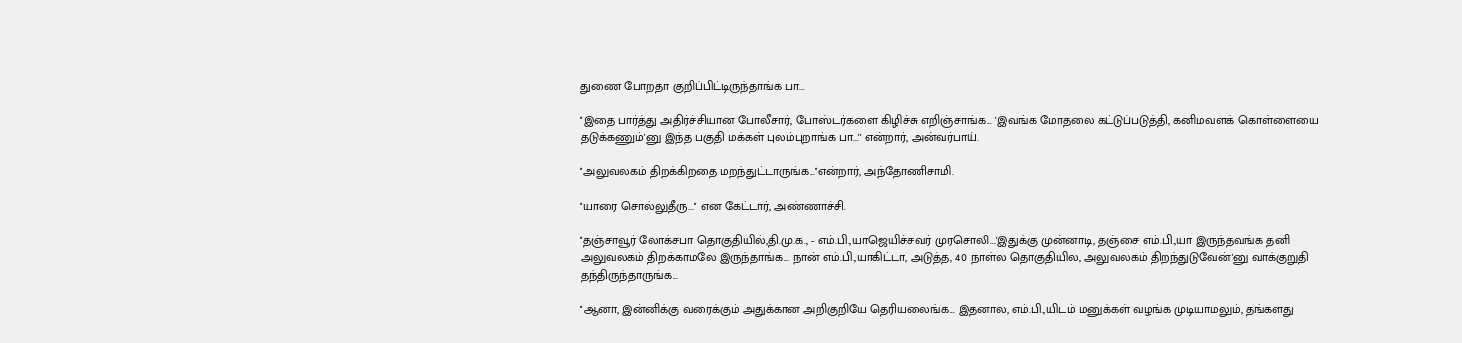துணை போறதா குறிப்பிட்டிருந்தாங்க பா...

''இதை பார்த்து அதிர்ச்சியான போலீசார், போஸ்டர்களை கிழிச்சு எறிஞ்சாங்க... 'இவங்க மோதலை கட்டுப்படுத்தி, கனிமவளக் கொள்ளையை தடுக்கணும்'னு இந்த பகுதி மக்கள் புலம்புறாங்க பா...'' என்றார், அன்வர்பாய்.

''அலுவலகம் திறக்கிறதை மறந்துட்டாருங்க...''என்றார், அந்தோணிசாமி.

''யாரை சொல்லுதீரு...'' என கேட்டார், அண்ணாச்சி.

''தஞ்சாவூர் லோக்சபா தொகுதியில்,தி.மு.க., - எம்.பி.,யாஜெயிச்சவர் முரசொலி...'இதுக்கு முன்னாடி, தஞ்சை எம்.பி.,யா இருந்தவங்க தனி அலுவலகம் திறக்காமலே இருந்தாங்க... நான் எம்.பி.,யாகிட்டா, அடுத்த, 40 நாள்ல தொகுதியில, அலுவலகம் திறந்துடுவேன்'னு வாக்குறுதி தந்திருந்தாருங்க...

''ஆனா, இன்னிக்கு வரைக்கும் அதுக்கான அறிகுறியே தெரியலைங்க... இதனால, எம்.பி.,யிடம் மனுக்கள் வழங்க முடியாமலும், தங்களது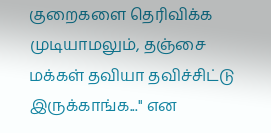குறைகளை தெரிவிக்க முடியாமலும், தஞ்சை மக்கள் தவியா தவிச்சிட்டு இருக்காங்க...'' என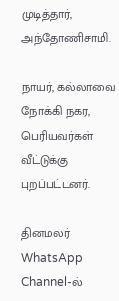முடித்தார், அந்தோணிசாமி.

நாயர், கல்லாவை நோக்கி நகர, பெரியவர்கள் வீட்டுக்கு புறப்பட்டனர்.

தினமலர் WhatsApp Channel-ல்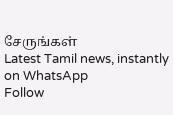சேருங்கள்
Latest Tamil news, instantly on WhatsApp
Follow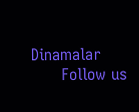Dinamalar
      Follow us